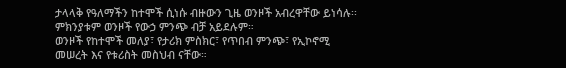ታላላቅ የዓለማችን ከተሞች ሲነሱ ብዙውን ጊዜ ወንዞች አብረዋቸው ይነሳሉ፡፡ ምክንያቱም ወንዞች የውኃ ምንጭ ብቻ አይደሉም።
ወንዞች የከተሞች መለያ፣ የታሪክ ምስክር፣ የጥበብ ምንጭ፣ የኢኮኖሚ መሠረት እና የቱሪስት መስህብ ናቸው።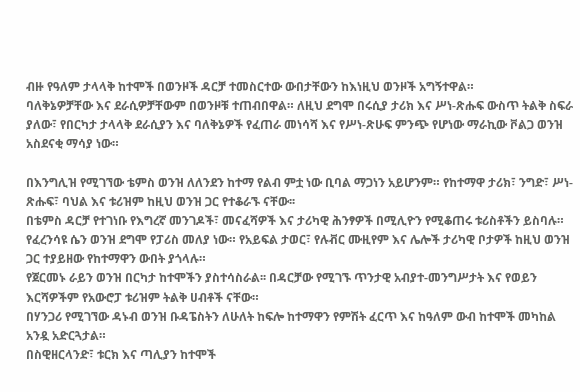ብዙ የዓለም ታላላቅ ከተሞች በወንዞች ዳርቻ ተመስርተው ውበታቸውን ከእነዚህ ወንዞች አግኝተዋል።
ባለቅኔዎቻቸው እና ደራሲዎቻቸውም በወንዞቹ ተጠብበዋል። ለዚህ ደግሞ በሩሲያ ታሪክ እና ሥነ-ጽሑፍ ውስጥ ትልቅ ስፍራ ያለው፣ የበርካታ ታላላቅ ደራሲያን እና ባለቅኔዎች የፈጠራ መነሳሻ እና የሥነ-ጽሁፍ ምንጭ የሆነው ማራኪው ቮልጋ ወንዝ አስደናቂ ማሳያ ነው።

በእንግሊዝ የሚገኘው ቴምስ ወንዝ ለለንደን ከተማ የልብ ምቷ ነው ቢባል ማጋነን አይሆንም። የከተማዋ ታሪክ፣ ንግድ፣ ሥነ-ጽሑፍ፣ ባህል እና ቱሪዝም ከዚህ ወንዝ ጋር የተቆራኙ ናቸው፡፡
በቴምስ ዳርቻ የተገነቡ የእግረኛ መንገዶች፣ መናፈሻዎች እና ታሪካዊ ሕንፃዎች በሚሊዮን የሚቆጠሩ ቱሪስቶችን ይስባሉ።
የፈረንሳዩ ሴን ወንዝ ደግሞ የፓሪስ መለያ ነው። የአይፍል ታወር፣ የሉቭር ሙዚየም እና ሌሎች ታሪካዊ ቦታዎች ከዚህ ወንዝ ጋር ተያይዘው የከተማዋን ውበት ያጎላሉ።
የጀርመኑ ራይን ወንዝ በርካታ ከተሞችን ያስተሳስራል፡፡ በዳርቻው የሚገኙ ጥንታዊ አብያተ-መንግሥታት እና የወይን እርሻዎችም የአውሮፓ ቱሪዝም ትልቅ ሀብቶች ናቸው።
በሃንጋሪ የሚገኘው ዳኑብ ወንዝ ቡዳፔስትን ለሁለት ከፍሎ ከተማዋን የምሽት ፈርጥ እና ከዓለም ውብ ከተሞች መካከል አንዷ አድርጓታል።
በስዊዘርላንድ፣ ቱርክ እና ጣሊያን ከተሞች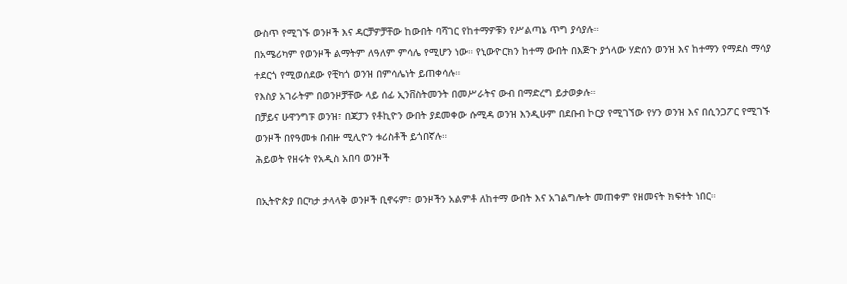ውስጥ የሚገኙ ወንዞች እና ዳርቻዎቻቸው ከውበት ባሻገር የከተማዎቹን የሥልጣኔ ጥግ ያሳያሉ።
በአሜሪካም የወንዞች ልማትም ለዓለም ምሳሌ የሚሆን ነው። የኒውዮርክን ከተማ ውበት በእጅጉ ያጎላው ሃድሰን ወንዝ እና ከተማን የማደስ ማሳያ ተደርጎ የሚወሰደው የቺካጎ ወንዝ በምሳሌነት ይጠቀሳሉ።
የእስያ አገራትም በወንዞቻቸው ላይ ሰፊ ኢንቨስትመንት በመሥራትና ውብ በማድረግ ይታወቃሉ።
በቻይና ሁዋንግፑ ወንዝ፣ በጃፓን የቶኪዮን ውበት ያደመቀው ሱሚዳ ወንዝ እንዲሁም በደቡብ ኮርያ የሚገኘው የሃን ወንዝ እና በሲንጋፖር የሚገኙ ወንዞች በየዓመቱ በብዙ ሚሊዮን ቱሪስቶች ይጎበኛሉ።
ሕይወት የዘሩት የአዲስ አበባ ወንዞች

በኢትዮጵያ በርካታ ታላላቅ ወንዞች ቢኖሩም፣ ወንዞችን አልምቶ ለከተማ ውበት እና አገልግሎት መጠቀም የዘመናት ክፍተት ነበር።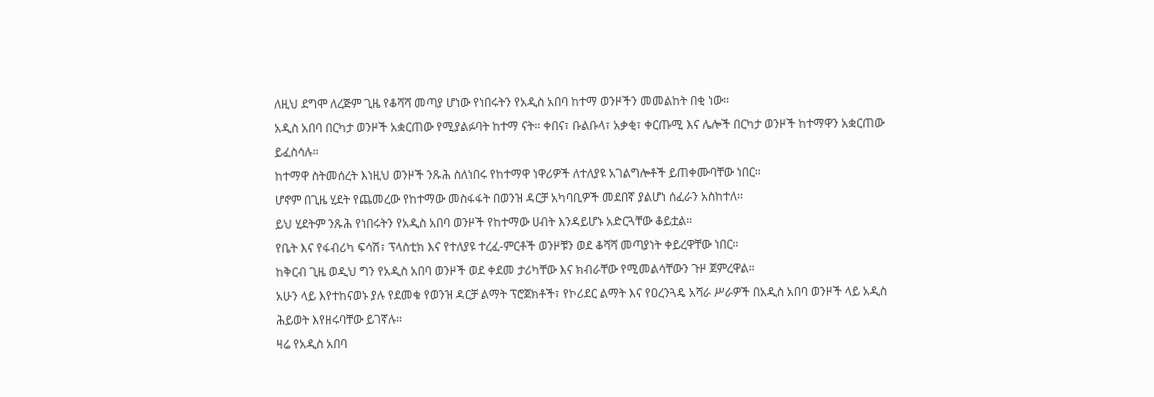ለዚህ ደግሞ ለረጅም ጊዜ የቆሻሻ መጣያ ሆነው የነበሩትን የአዲስ አበባ ከተማ ወንዞችን መመልከት በቂ ነው።
አዲስ አበባ በርካታ ወንዞች አቋርጠው የሚያልፉባት ከተማ ናት። ቀበና፣ ቡልቡላ፣ አቃቂ፣ ቀርጡሚ እና ሌሎች በርካታ ወንዞች ከተማዋን አቋርጠው ይፈስሳሉ።
ከተማዋ ስትመሰረት እነዚህ ወንዞች ንጹሕ ስለነበሩ የከተማዋ ነዋሪዎች ለተለያዩ አገልግሎቶች ይጠቀሙባቸው ነበር።
ሆኖም በጊዜ ሂደት የጨመረው የከተማው መስፋፋት በወንዝ ዳርቻ አካባቢዎች መደበኛ ያልሆነ ሰፈራን አስከተለ፡፡
ይህ ሂደትም ንጹሕ የነበሩትን የአዲስ አበባ ወንዞች የከተማው ሀብት እንዳይሆኑ አድርጓቸው ቆይቷል።
የቤት እና የፋብሪካ ፍሳሽ፣ ፕላስቲክ እና የተለያዩ ተረፈ-ምርቶች ወንዞቹን ወደ ቆሻሻ መጣያነት ቀይረዋቸው ነበር።
ከቅርብ ጊዜ ወዲህ ግን የአዲስ አበባ ወንዞች ወደ ቀደመ ታሪካቸው እና ክብራቸው የሚመልሳቸውን ጉዞ ጀምረዋል።
አሁን ላይ እየተከናወኑ ያሉ የደመቁ የወንዝ ዳርቻ ልማት ፕሮጀክቶች፣ የኮሪደር ልማት እና የዐረንጓዴ አሻራ ሥራዎች በአዲስ አበባ ወንዞች ላይ አዲስ ሕይወት እየዘሩባቸው ይገኛሉ።
ዛሬ የአዲስ አበባ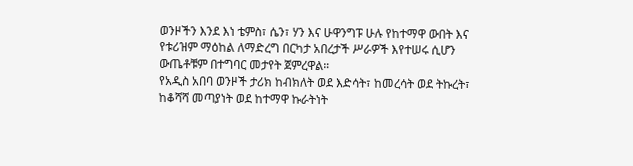ወንዞችን እንደ እነ ቴምስ፣ ሴን፣ ሃን እና ሁዋንግፑ ሁሉ የከተማዋ ውበት እና የቱሪዝም ማዕከል ለማድረግ በርካታ አበረታች ሥራዎች እየተሠሩ ሲሆን ውጤቶቹም በተግባር መታየት ጀምረዋል።
የአዲስ አበባ ወንዞች ታሪክ ከብክለት ወደ እድሳት፣ ከመረሳት ወደ ትኩረት፣ ከቆሻሻ መጣያነት ወደ ከተማዋ ኩራትነት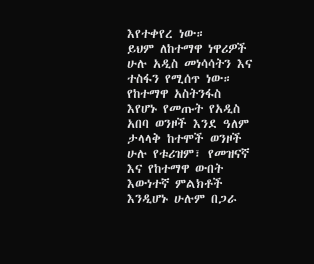እየተቀየረ ነው።
ይህም ለከተማዋ ነዋሪዎች ሁሉ አዲስ መነሳሳትን እና ተስፋን የሚሰጥ ነው። የከተማዋ አስትንፋስ እየሆኑ የመጡት የአዲስ አበባ ወንዞች እንደ ዓለም ታላላቅ ከተሞች ወንዞች ሁሉ የቱሪዝም፣ የመዝናኛ እና የከተማዋ ውበት እውነተኛ ምልክቶች እንዲሆኑ ሁሉም በጋራ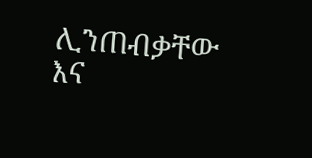ሊንጠብቃቸው እና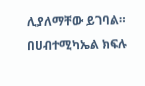ሊያለማቸው ይገባል።
በሀብተሚካኤል ክፍሉ